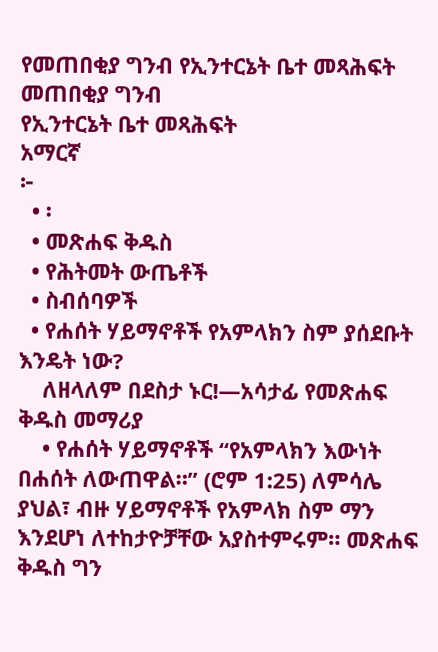የመጠበቂያ ግንብ የኢንተርኔት ቤተ መጻሕፍት
መጠበቂያ ግንብ
የኢንተርኔት ቤተ መጻሕፍት
አማርኛ
፦
  • ፡
  • መጽሐፍ ቅዱስ
  • የሕትመት ውጤቶች
  • ስብሰባዎች
  • የሐሰት ሃይማኖቶች የአምላክን ስም ያሰደቡት እንዴት ነው?
    ለዘላለም በደስታ ኑር!—አሳታፊ የመጽሐፍ ቅዱስ መማሪያ
    • የሐሰት ሃይማኖቶች “የአምላክን እውነት በሐሰት ለውጠዋል።” (ሮም 1:25) ለምሳሌ ያህል፣ ብዙ ሃይማኖቶች የአምላክ ስም ማን እንደሆነ ለተከታዮቻቸው አያስተምሩም። መጽሐፍ ቅዱስ ግን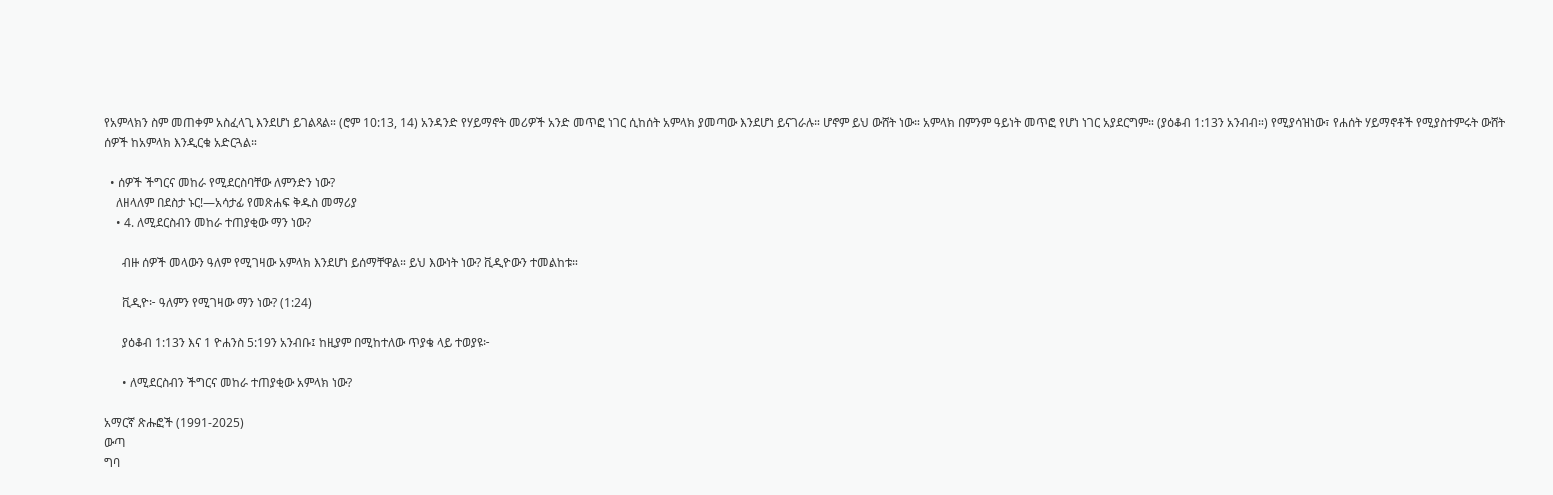የአምላክን ስም መጠቀም አስፈላጊ እንደሆነ ይገልጻል። (ሮም 10:13, 14) አንዳንድ የሃይማኖት መሪዎች አንድ መጥፎ ነገር ሲከሰት አምላክ ያመጣው እንደሆነ ይናገራሉ። ሆኖም ይህ ውሸት ነው። አምላክ በምንም ዓይነት መጥፎ የሆነ ነገር አያደርግም። (ያዕቆብ 1:13ን አንብብ።) የሚያሳዝነው፣ የሐሰት ሃይማኖቶች የሚያስተምሩት ውሸት ሰዎች ከአምላክ እንዲርቁ አድርጓል።

  • ሰዎች ችግርና መከራ የሚደርስባቸው ለምንድን ነው?
    ለዘላለም በደስታ ኑር!—አሳታፊ የመጽሐፍ ቅዱስ መማሪያ
    • 4. ለሚደርስብን መከራ ተጠያቂው ማን ነው?

      ብዙ ሰዎች መላውን ዓለም የሚገዛው አምላክ እንደሆነ ይሰማቸዋል። ይህ እውነት ነው? ቪዲዮውን ተመልከቱ።

      ቪዲዮ፦ ዓለምን የሚገዛው ማን ነው? (1:24)

      ያዕቆብ 1:13ን እና 1 ዮሐንስ 5:19ን አንብቡ፤ ከዚያም በሚከተለው ጥያቄ ላይ ተወያዩ፦

      • ለሚደርስብን ችግርና መከራ ተጠያቂው አምላክ ነው?

አማርኛ ጽሑፎች (1991-2025)
ውጣ
ግባ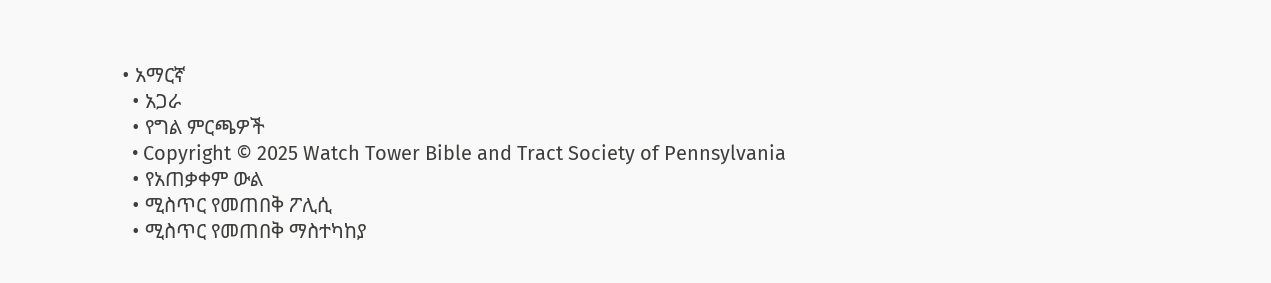• አማርኛ
  • አጋራ
  • የግል ምርጫዎች
  • Copyright © 2025 Watch Tower Bible and Tract Society of Pennsylvania
  • የአጠቃቀም ውል
  • ሚስጥር የመጠበቅ ፖሊሲ
  • ሚስጥር የመጠበቅ ማስተካከያ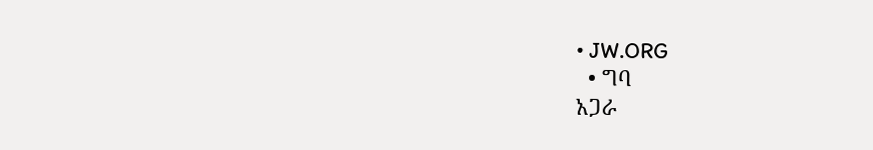• JW.ORG
  • ግባ
አጋራ